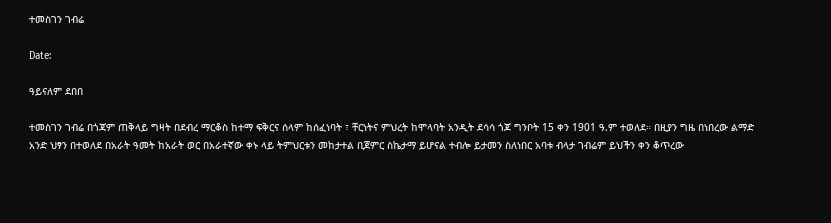ተመስገን ገብሬ

Date:

ዓይናለም ደበበ

ተመስገን ገብሬ በጎጃም ጠቅላይ ግዛት በደብረ ማርቆስ ከተማ ፍቅርና ሰላም ከሰፈነባት ፣ ቸርነትና ምህረት ከሞላባት አንዲት ደሳሳ ጎጆ ግንቦት 15 ቀን 1901 ዓ.ም ተወለደ። በዚያን ግዜ በነበረው ልማድ አንድ ህፃን በተወለደ በአራት ዓመት ከአራት ወር በአራተኛው ቀኑ ላይ ትምህርቱን መከታተል ቢጀምር ስኬታማ ይሆናል ተብሎ ይታመን ስለነበር አባቱ ብላታ ገብሬም ይህችን ቀን ቆጥረው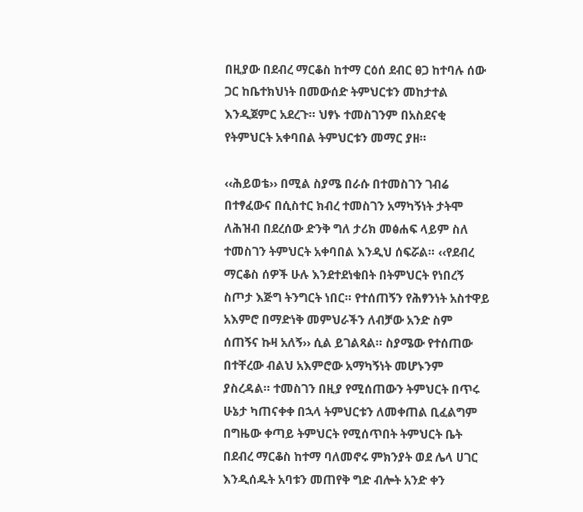በዚያው በደብረ ማርቆስ ከተማ ርዕሰ ደብር ፀጋ ከተባሉ ሰው ጋር ከቤተክህነት በመውሰድ ትምህርቱን መከታተል እንዲጀምር አደረጉ። ህፃኑ ተመስገንም በአስደናቂ የትምህርት አቀባበል ትምህርቱን መማር ያዘ።

‹‹ሕይወቴ›› በሚል ስያሜ በራሱ በተመስገን ገብሬ በተፃፈውና በሲስተር ክብረ ተመስገን አማካኝነት ታትሞ ለሕዝብ በደረሰው ድንቅ ግለ ታሪክ መፅሐፍ ላይም ስለ ተመስገን ትምህርት አቀባበል እንዲህ ሰፍሯል። ‹‹የደብረ ማርቆስ ሰዎች ሁሉ እንደተደነቁበት በትምህርት የነበረኝ ስጦታ እጅግ ትንግርት ነበር። የተሰጠኝን የሕፃንነት አስተዋይ አእምሮ በማድነቅ መምህራችን ለብቻው አንድ ስም ሰጠኝና ኩዛ አለኝ›› ሲል ይገልጻል። ስያሜው የተሰጠው በተቸረው ብልህ አእምሮው አማካኝነት መሆኑንም ያስረዳል። ተመስገን በዚያ የሚሰጠውን ትምህርት በጥሩ ሁኔታ ካጠናቀቀ በኋላ ትምህርቱን ለመቀጠል ቢፈልግም በግዜው ቀጣይ ትምህርት የሚሰጥበት ትምህርት ቤት በደብረ ማርቆስ ከተማ ባለመኖሩ ምክንያት ወደ ሌላ ሀገር እንዲሰዱት አባቱን መጠየቅ ግድ ብሎት አንድ ቀን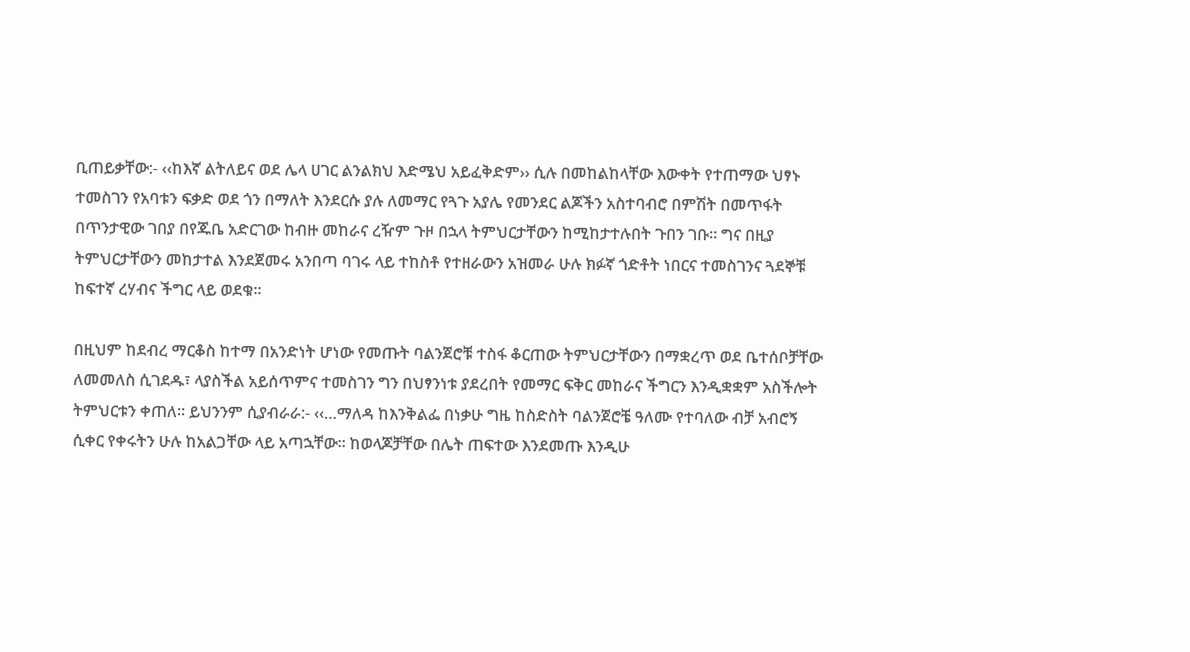ቢጠይቃቸው:- ‹‹ከእኛ ልትለይና ወደ ሌላ ሀገር ልንልክህ እድሜህ አይፈቅድም›› ሲሉ በመከልከላቸው እውቀት የተጠማው ህፃኑ ተመስገን የአባቱን ፍቃድ ወደ ጎን በማለት እንደርሱ ያሉ ለመማር የጓጉ አያሌ የመንደር ልጆችን አስተባብሮ በምሽት በመጥፋት በጥንታዊው ገበያ በየጁቤ አድርገው ከብዙ መከራና ረዥም ጉዞ በኋላ ትምህርታቸውን ከሚከታተሉበት ጉበን ገቡ። ግና በዚያ ትምህርታቸውን መከታተል እንደጀመሩ አንበጣ ባገሩ ላይ ተከስቶ የተዘራውን አዝመራ ሁሉ ክፉኛ ጎድቶት ነበርና ተመስገንና ጓደኞቹ ከፍተኛ ረሃብና ችግር ላይ ወደቁ።

በዚህም ከደብረ ማርቆስ ከተማ በአንድነት ሆነው የመጡት ባልንጀሮቹ ተስፋ ቆርጠው ትምህርታቸውን በማቋረጥ ወደ ቤተሰቦቻቸው ለመመለስ ሲገደዱ፣ ላያስችል አይሰጥምና ተመስገን ግን በህፃንነቱ ያደረበት የመማር ፍቅር መከራና ችግርን እንዲቋቋም አስችሎት ትምህርቱን ቀጠለ። ይህንንም ሲያብራራ:- ‹‹…ማለዳ ከእንቅልፌ በነቃሁ ግዜ ከስድስት ባልንጀሮቼ ዓለሙ የተባለው ብቻ አብሮኝ ሲቀር የቀሩትን ሁሉ ከአልጋቸው ላይ አጣኋቸው። ከወላጆቻቸው በሌት ጠፍተው እንደመጡ እንዲሁ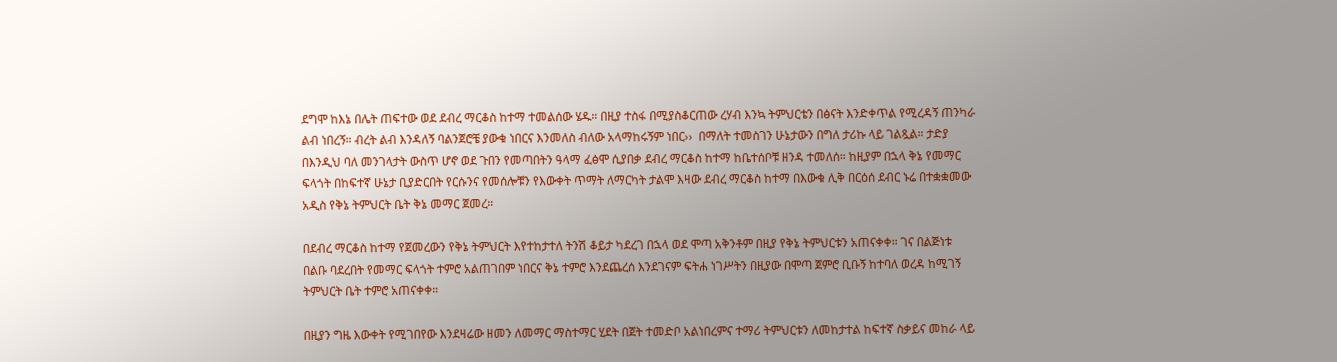ደግሞ ከእኔ በሌት ጠፍተው ወደ ደብረ ማርቆስ ከተማ ተመልሰው ሄዱ። በዚያ ተስፋ በሚያስቆርጠው ረሃብ እንኳ ትምህርቴን በፅናት እንድቀጥል የሚረዳኝ ጠንካራ ልብ ነበረኝ። ብረት ልብ እንዳለኝ ባልንጀሮቼ ያውቁ ነበርና እንመለስ ብለው አላማከሩኝም ነበር››  በማለት ተመስገን ሁኔታውን በግለ ታሪኩ ላይ ገልጿል። ታድያ በእንዲህ ባለ መንገላታት ውስጥ ሆኖ ወደ ጉበን የመጣበትን ዓላማ ፈፅሞ ሲያበቃ ደብረ ማርቆስ ከተማ ከቤተሰቦቹ ዘንዳ ተመለሰ። ከዚያም በኋላ ቅኔ የመማር ፍላጎት በከፍተኛ ሁኔታ ቢያድርበት የርሱንና የመሰሎቹን የእውቀት ጥማት ለማርካት ታልሞ እዛው ደብረ ማርቆስ ከተማ በእውቁ ሊቅ በርዕሰ ደብር ኑሬ በተቋቋመው አዲስ የቅኔ ትምህርት ቤት ቅኔ መማር ጀመረ።

በደብረ ማርቆስ ከተማ የጀመረውን የቅኔ ትምህርት እየተከታተለ ትንሽ ቆይታ ካደረገ በኋላ ወደ ሞጣ አቅንቶም በዚያ የቅኔ ትምህርቱን አጠናቀቀ። ገና በልጅነቱ በልቡ ባደረበት የመማር ፍላጎት ተምሮ አልጠገበም ነበርና ቅኔ ተምሮ እንደጨረሰ እንደገናም ፍትሐ ነገሥትን በዚያው በሞጣ ጀምሮ ቢቡኝ ከተባለ ወረዳ ከሚገኝ ትምህርት ቤት ተምሮ አጠናቀቀ።

በዚያን ግዜ እውቀት የሚገበየው እንደዛሬው ዘመን ለመማር ማስተማር ሂደት በጀት ተመድቦ አልነበረምና ተማሪ ትምህርቱን ለመከታተል ከፍተኛ ስቃይና መከራ ላይ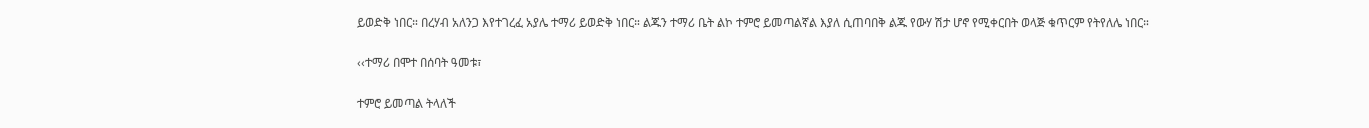ይወድቅ ነበር። በረሃብ አለንጋ እየተገረፈ አያሌ ተማሪ ይወድቅ ነበር። ልጁን ተማሪ ቤት ልኮ ተምሮ ይመጣልኛል እያለ ሲጠባበቅ ልጁ የውሃ ሽታ ሆኖ የሚቀርበት ወላጅ ቁጥርም የትየለሌ ነበር።

‹‹ተማሪ በሞተ በሰባት ዓመቱ፣

ተምሮ ይመጣል ትላለች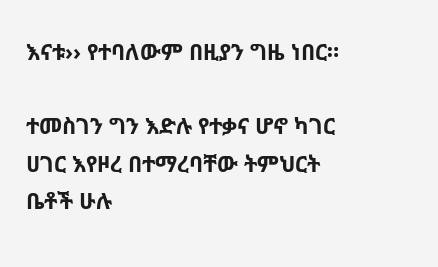እናቱ›› የተባለውም በዚያን ግዜ ነበር።

ተመስገን ግን እድሉ የተቃና ሆኖ ካገር ሀገር እየዞረ በተማረባቸው ትምህርት ቤቶች ሁሉ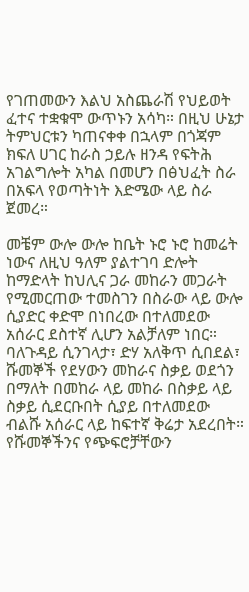የገጠመውን እልህ አስጨራሽ የህይወት ፈተና ተቋቁሞ ውጥኑን አሳካ። በዚህ ሁኔታ ትምህርቱን ካጠናቀቀ በኋላም በጎጃም ክፍለ ሀገር ከራስ ኃይሉ ዘንዳ የፍትሕ አገልግሎት አካል በመሆን በፅህፈት ስራ በአፍላ የወጣትነት እድሜው ላይ ስራ ጀመረ።

መቼም ውሎ ውሎ ከቤት ኑሮ ኑሮ ከመሬት ነውና ለዚህ ዓለም ያልተገባ ድሎት ከማድላት ከህሊና ጋራ መከራን መጋራት የሚመርጠው ተመስገን በስራው ላይ ውሎ ሲያድር ቀድሞ በነበረው በተለመደው አሰራር ደስተኛ ሊሆን አልቻለም ነበር። ባለጉዳይ ሲንገላታ፣ ድሃ አለቅጥ ሲበደል፣ ሹመኞች የደሃውን መከራና ስቃይ ወደጎን በማለት በመከራ ላይ መከራ በስቃይ ላይ ስቃይ ሲደርቡበት ሲያይ በተለመደው ብልሹ አሰራር ላይ ከፍተኛ ቅሬታ አደረበት። የሹመኞችንና የጭፍሮቻቸውን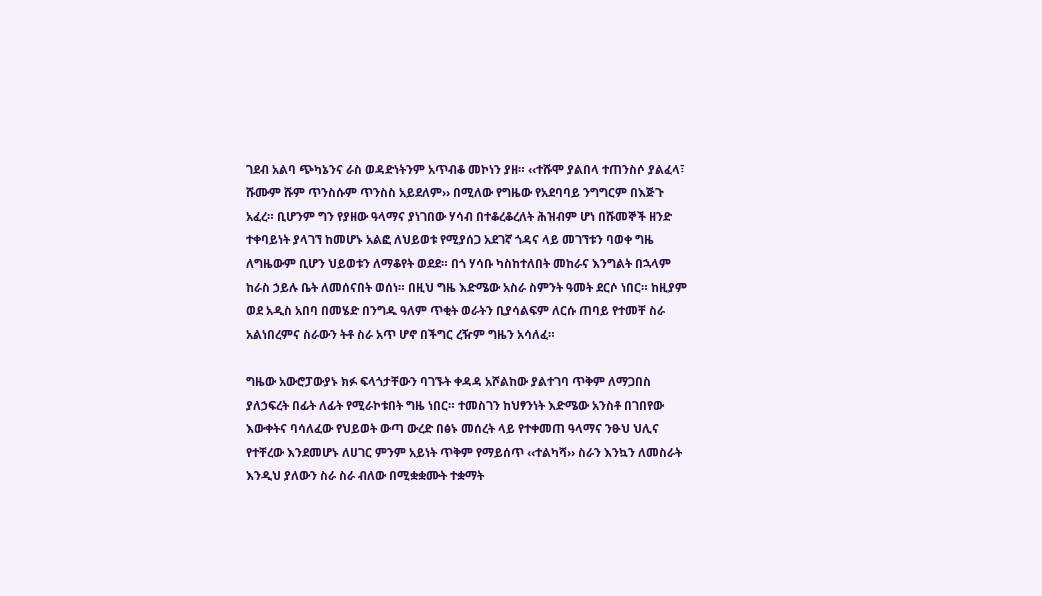ገደብ አልባ ጭካኔንና ራስ ወዳድነትንም አጥብቆ መኮነን ያዘ። ‹‹ተሹሞ ያልበላ ተጠንስሶ ያልፈላ፣ ሹሙም ሹም ጥንስሱም ጥንስስ አይደለም›› በሚለው የግዜው የአደባባይ ንግግርም በእጅጉ አፈረ። ቢሆንም ግን የያዘው ዓላማና ያነገበው ሃሳብ በተቆረቆረለት ሕዝብም ሆነ በሹመኞች ዘንድ ተቀባይነት ያላገኘ ከመሆኑ አልፎ ለህይወቱ የሚያሰጋ አደገኛ ጎዳና ላይ መገኘቱን ባወቀ ግዜ ለግዜውም ቢሆን ህይወቱን ለማቆየት ወደደ። በጎ ሃሳቡ ካስከተለበት መከራና እንግልት በኋላም ከራስ ኃይሉ ቤት ለመሰናበት ወሰነ። በዚህ ግዜ እድሜው አስራ ስምንት ዓመት ደርሶ ነበር። ከዚያም ወደ አዲስ አበባ በመሄድ በንግዱ ዓለም ጥቂት ወራትን ቢያሳልፍም ለርሱ ጠባይ የተመቸ ስራ አልነበረምና ስራውን ትቶ ስራ አጥ ሆኖ በችግር ረዥም ግዜን አሳለፈ።

ግዜው አውሮፓውያኑ ክፉ ፍላጎታቸውን ባገኙት ቀዳዳ አሾልከው ያልተገባ ጥቅም ለማጋበስ ያለኃፍረት በፊት ለፊት የሚራኮቱበት ግዜ ነበር። ተመስገን ከህፃንነት እድሜው አንስቶ በገበየው እውቀትና ባሳለፈው የህይወት ውጣ ውረድ በፅኑ መሰረት ላይ የተቀመጠ ዓላማና ንፁህ ህሊና የተቸረው እንደመሆኑ ለሀገር ምንም አይነት ጥቅም የማይሰጥ ‹‹ተልካሻ›› ስራን እንኳን ለመስራት እንዲህ ያለውን ስራ ስራ ብለው በሚቋቋሙት ተቋማት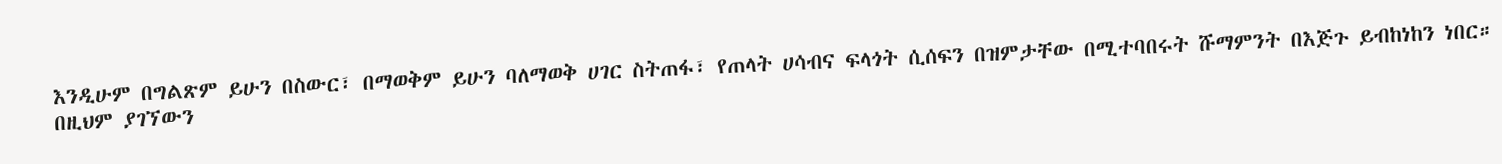እንዲሁም በግልጽም ይሁን በስውር፣ በማወቅም ይሁን ባለማወቅ ሀገር ስትጠፋ፣ የጠላት ሀሳብና ፍላጎት ሲሰፍን በዝምታቸው በሚተባበሩት ሹማምንት በእጅጉ ይብከነከን ነበር። በዚህም ያገኘውን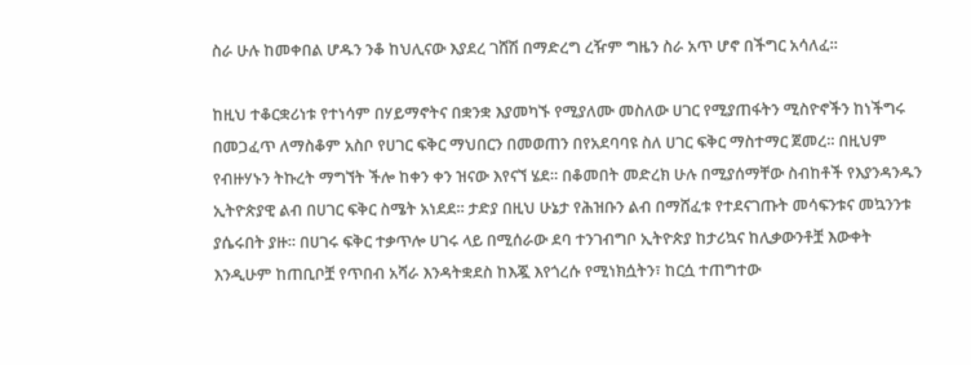ስራ ሁሉ ከመቀበል ሆዱን ንቆ ከህሊናው እያደረ ገሸሽ በማድረግ ረዥም ግዜን ስራ አጥ ሆኖ በችግር አሳለፈ።

ከዚህ ተቆርቋሪነቱ የተነሳም በሃይማኖትና በቋንቋ እያመካኙ የሚያለሙ መስለው ሀገር የሚያጠፋትን ሚስዮኖችን ከነችግሩ በመጋፈጥ ለማስቆም አስቦ የሀገር ፍቅር ማህበርን በመወጠን በየአደባባዩ ስለ ሀገር ፍቅር ማስተማር ጀመረ። በዚህም የብዙሃኑን ትኩረት ማግኘት ችሎ ከቀን ቀን ዝናው እየናኘ ሄደ። በቆመበት መድረክ ሁሉ በሚያሰማቸው ስብከቶች የእያንዳንዱን ኢትዮጵያዊ ልብ በሀገር ፍቅር ስሜት አነደደ። ታድያ በዚህ ሁኔታ የሕዝቡን ልብ በማሸፈቱ የተደናገጡት መሳፍንቱና መኳንንቱ ያሴሩበት ያዙ። በሀገሩ ፍቅር ተቃጥሎ ሀገሩ ላይ በሚሰራው ደባ ተንገብግቦ ኢትዮጵያ ከታሪኳና ከሊቃውንቶቿ እውቀት እንዲሁም ከጠቢቦቿ የጥበብ አሻራ እንዳትቋደስ ከእጇ እየጎረሱ የሚነክሷትን፣ ከርሷ ተጠግተው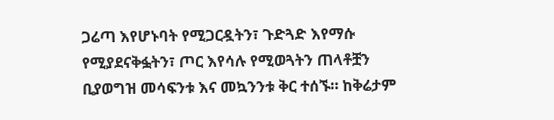ጋሬጣ እየሆኑባት የሚጋርዷትን፣ ጉድጓድ እየማሱ የሚያደናቅፏትን፣ ጦር እየሳሉ የሚወጓትን ጠላቶቿን ቢያወግዝ መሳፍንቱ እና መኳንንቱ ቅር ተሰኙ። ከቅሬታም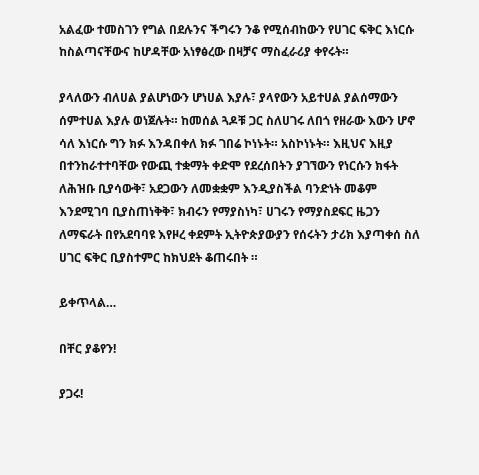አልፈው ተመስገን የግል በደሉንና ችግሩን ንቆ የሚሰብከውን የሀገር ፍቅር እነርሱ ከስልጣናቸውና ከሆዳቸው አነፃፅረው በዛቻና ማስፈራሪያ ቀየሩት።

ያላለውን ብለሀል ያልሆነውን ሆነሀል እያሉ፣ ያላየውን አይተሀል ያልሰማውን ሰምተሀል እያሉ ወነጀሉት። ከመሰል ጓዶቹ ጋር ስለሀገሩ ለበጎ የዘራው እውን ሆኖ ሳለ እነርሱ ግን ክፉ እንዳበቀለ ክፉ ገበሬ ኮነኑት። አስኮነኑት። እዚህና እዚያ በተንከራተተባቸው የውጪ ተቋማት ቀድሞ የደረሰበትን ያገኘውን የነርሱን ክፋት ለሕዝቡ ቢያሳውቅ፣ አደጋውን ለመቋቋም እንዲያስችል ባንድነት መቆም እንደሚገባ ቢያስጠነቅቅ፣ ክብሩን የማያስነካ፣ ሀገሩን የማያስደፍር ዜጋን ለማፍራት በየአደባባዩ እየዞረ ቀደምት ኢትዮጵያውያን የሰሩትን ታሪክ እያጣቀሰ ስለ ሀገር ፍቅር ቢያስተምር ከክህደት ቆጠሩበት ።

ይቀጥላል…

በቸር ያቆየን!

ያጋሩ!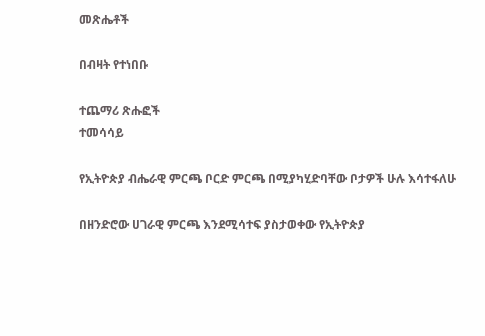መጽሔቶች

በብዛት የተነበቡ

ተጨማሪ ጽሑፎች
ተመሳሳይ

የኢትዮጵያ ብሔራዊ ምርጫ ቦርድ ምርጫ በሚያካሂድባቸው ቦታዎች ሁሉ እሳተፋለሁ

በዘንድሮው ሀገራዊ ምርጫ እንደሚሳተፍ ያስታወቀው የኢትዮጵያ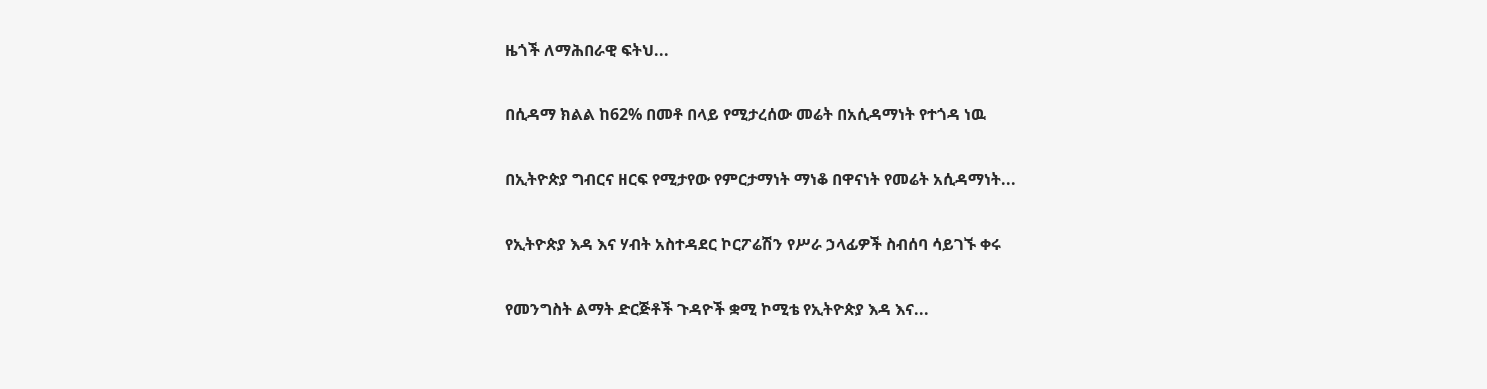ዜጎች ለማሕበራዊ ፍትህ...

በሲዳማ ክልል ከ62% በመቶ በላይ የሚታረሰው መሬት በአሲዳማነት የተጎዳ ነዉ

በኢትዮጵያ ግብርና ዘርፍ የሚታየው የምርታማነት ማነቆ በዋናነት የመሬት አሲዳማነት...

የኢትዮጵያ እዳ እና ሃብት አስተዳደር ኮርፖሬሽን የሥራ ኃላፊዎች ስብሰባ ሳይገኙ ቀሩ

የመንግስት ልማት ድርጅቶች ጉዳዮች ቋሚ ኮሚቴ የኢትዮጵያ እዳ እና...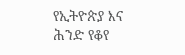የኢትዮጵያ እና ሕንድ የቆየ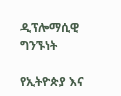ዲፕሎማሲዊ ግንኙነት

የኢትዮጵያ እና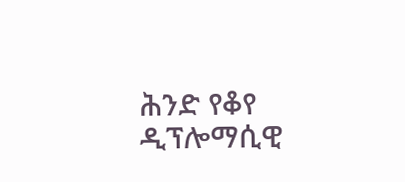ሕንድ የቆየ ዲፕሎማሲዊ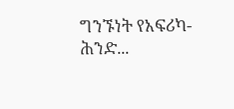ግንኙነት የአፍሪካ-ሕንድ...